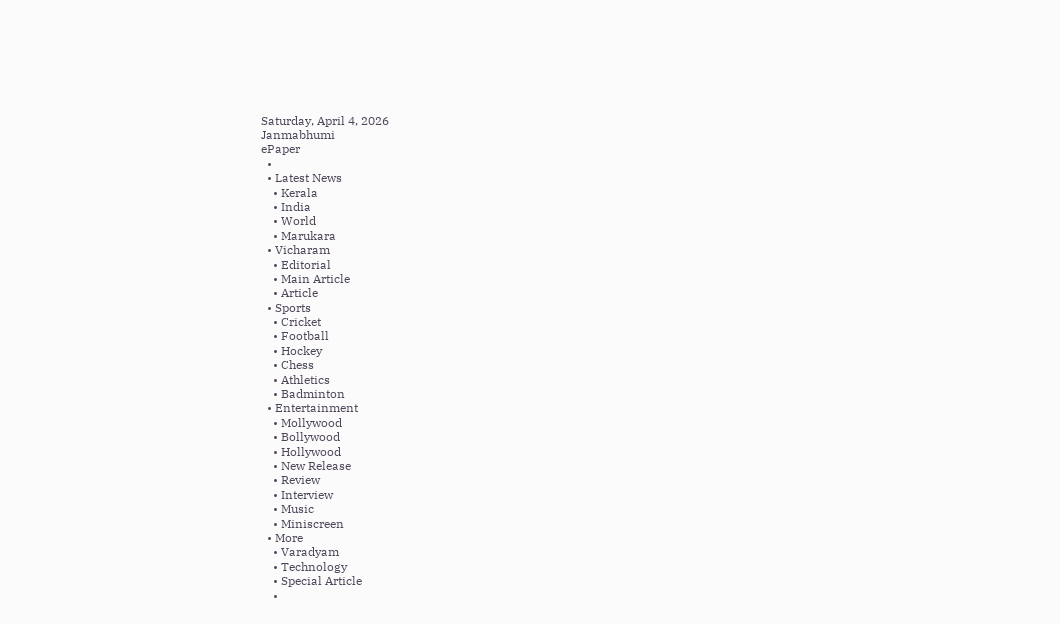Saturday, April 4, 2026
Janmabhumi
ePaper
  •
  • Latest News
    • Kerala
    • India
    • World
    • Marukara
  • Vicharam
    • Editorial
    • Main Article
    • Article
  • Sports
    • Cricket
    • Football
    • Hockey
    • Chess
    • Athletics
    • Badminton
  • Entertainment
    • Mollywood
    • Bollywood
    • Hollywood
    • New Release
    • Review
    • Interview
    • Music
    • Miniscreen
  • More
    • Varadyam
    • Technology
    • Special Article
    •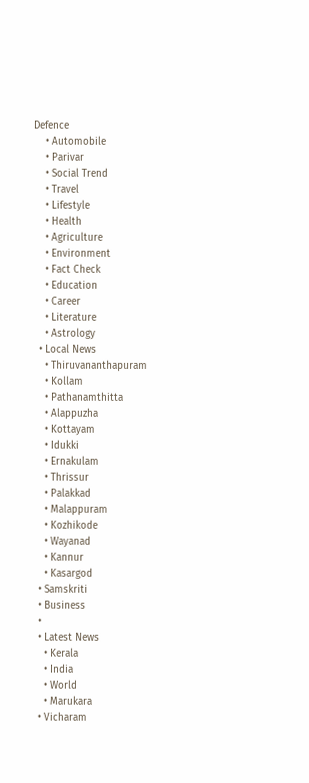Defence
    • Automobile
    • Parivar
    • Social Trend
    • Travel
    • Lifestyle
    • Health
    • Agriculture
    • Environment
    • Fact Check
    • Education
    • Career
    • Literature
    • Astrology
  • Local News
    • Thiruvananthapuram
    • Kollam
    • Pathanamthitta
    • Alappuzha
    • Kottayam
    • Idukki
    • Ernakulam
    • Thrissur
    • Palakkad
    • Malappuram
    • Kozhikode
    • Wayanad
    • Kannur
    • Kasargod
  • Samskriti
  • Business
  •
  • Latest News
    • Kerala
    • India
    • World
    • Marukara
  • Vicharam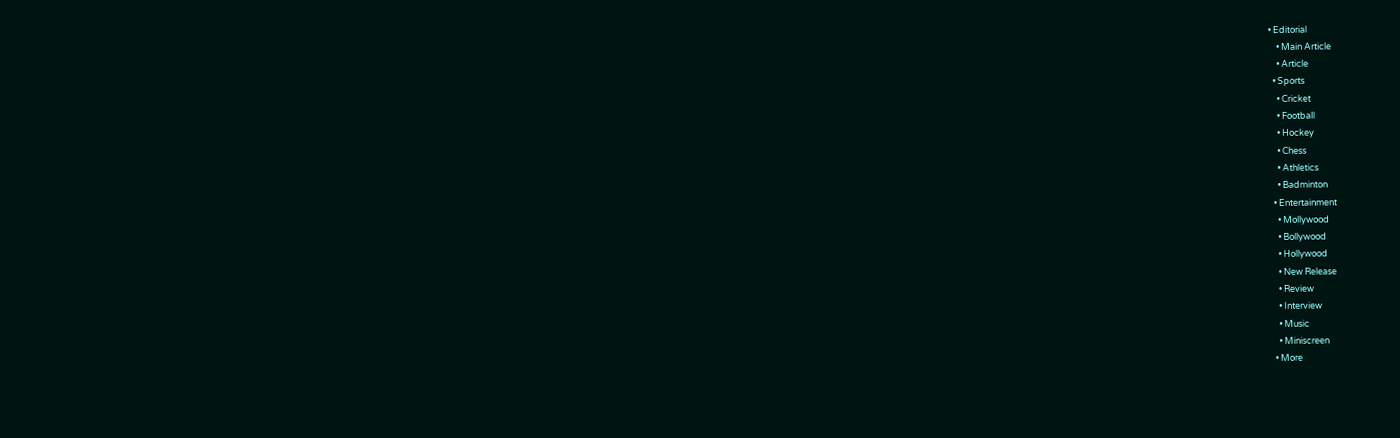• Editorial
    • Main Article
    • Article
  • Sports
    • Cricket
    • Football
    • Hockey
    • Chess
    • Athletics
    • Badminton
  • Entertainment
    • Mollywood
    • Bollywood
    • Hollywood
    • New Release
    • Review
    • Interview
    • Music
    • Miniscreen
  • More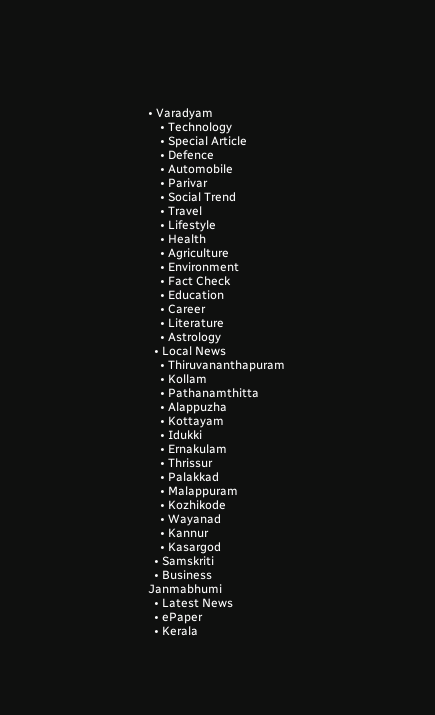• Varadyam
    • Technology
    • Special Article
    • Defence
    • Automobile
    • Parivar
    • Social Trend
    • Travel
    • Lifestyle
    • Health
    • Agriculture
    • Environment
    • Fact Check
    • Education
    • Career
    • Literature
    • Astrology
  • Local News
    • Thiruvananthapuram
    • Kollam
    • Pathanamthitta
    • Alappuzha
    • Kottayam
    • Idukki
    • Ernakulam
    • Thrissur
    • Palakkad
    • Malappuram
    • Kozhikode
    • Wayanad
    • Kannur
    • Kasargod
  • Samskriti
  • Business
Janmabhumi
  • Latest News
  • ePaper
  • Kerala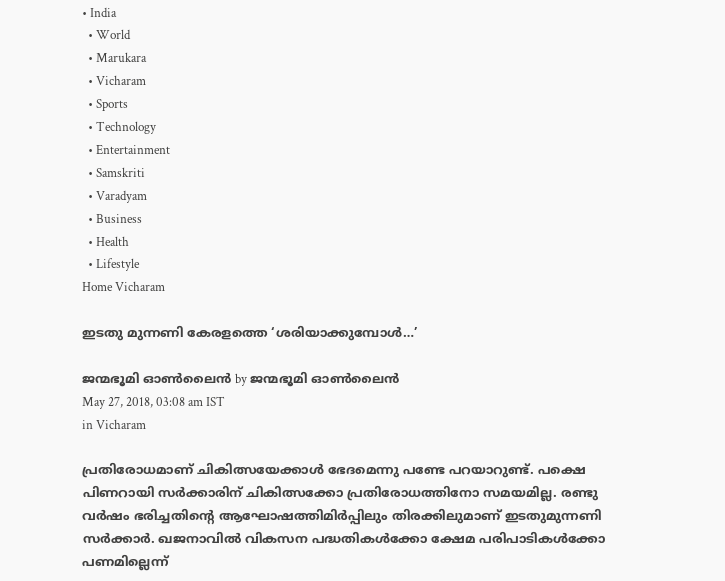• India
  • World
  • Marukara
  • Vicharam
  • Sports
  • Technology
  • Entertainment
  • Samskriti
  • Varadyam
  • Business
  • Health
  • Lifestyle
Home Vicharam

ഇടതു മുന്നണി കേരളത്തെ ‘ശരിയാക്കുമ്പോള്‍…’

ജന്മഭൂമി ഓണ്‍ലൈന്‍ by ജന്മഭൂമി ഓണ്‍ലൈന്‍
May 27, 2018, 03:08 am IST
in Vicharam

പ്രതിരോധമാണ് ചികിത്സയേക്കാള്‍ ഭേദമെന്നു പണ്ടേ പറയാറുണ്ട്. പക്ഷെ പിണറായി സര്‍ക്കാരിന് ചികിത്സക്കോ പ്രതിരോധത്തിനോ സമയമില്ല. രണ്ടു വര്‍ഷം ഭരിച്ചതിന്റെ ആഘോഷത്തിമിര്‍പ്പിലും തിരക്കിലുമാണ് ഇടതുമുന്നണി സര്‍ക്കാര്‍. ഖജനാവില്‍ വികസന പദ്ധതികള്‍ക്കോ ക്ഷേമ പരിപാടികള്‍ക്കോ പണമില്ലെന്ന്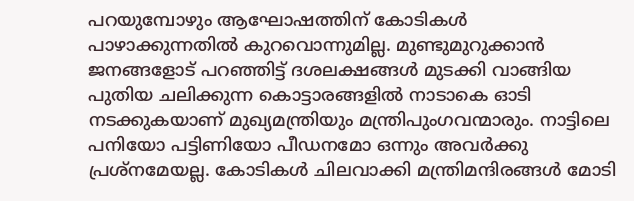പറയുമ്പോഴും ആഘോഷത്തിന് കോടികള്‍ പാഴാക്കുന്നതില്‍ കുറവൊന്നുമില്ല. മുണ്ടുമുറുക്കാന്‍ ജനങ്ങളോട് പറഞ്ഞിട്ട് ദശലക്ഷങ്ങള്‍ മുടക്കി വാങ്ങിയ പുതിയ ചലിക്കുന്ന കൊട്ടാരങ്ങളില്‍ നാടാകെ ഓടി നടക്കുകയാണ് മുഖ്യമന്ത്രിയും മന്ത്രിപുംഗവന്മാരും. നാട്ടിലെ പനിയോ പട്ടിണിയോ പീഡനമോ ഒന്നും അവര്‍ക്കു പ്രശ്‌നമേയല്ല. കോടികള്‍ ചിലവാക്കി മന്ത്രിമന്ദിരങ്ങള്‍ മോടി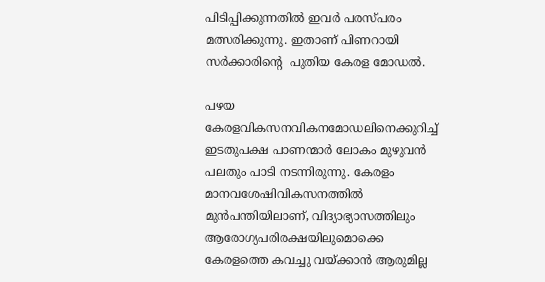പിടിപ്പിക്കുന്നതില്‍ ഇവര്‍ പരസ്പരം മത്സരിക്കുന്നു. ഇതാണ് പിണറായി സര്‍ക്കാരിന്റെ  പുതിയ കേരള മോഡല്‍.

പഴയ കേരളവികസനവികനമോഡലിനെക്കുറിച്ച് ഇടതുപക്ഷ പാണന്മാര്‍ ലോകം മുഴുവന്‍ പലതും പാടി നടന്നിരുന്നു. കേരളം മാനവശേഷിവികസനത്തില്‍ മുന്‍പന്തിയിലാണ്, വിദ്യാഭ്യാസത്തിലും ആരോഗ്യപരിരക്ഷയിലുമൊക്കെ കേരളത്തെ കവച്ചു വയ്‌ക്കാന്‍ ആരുമില്ല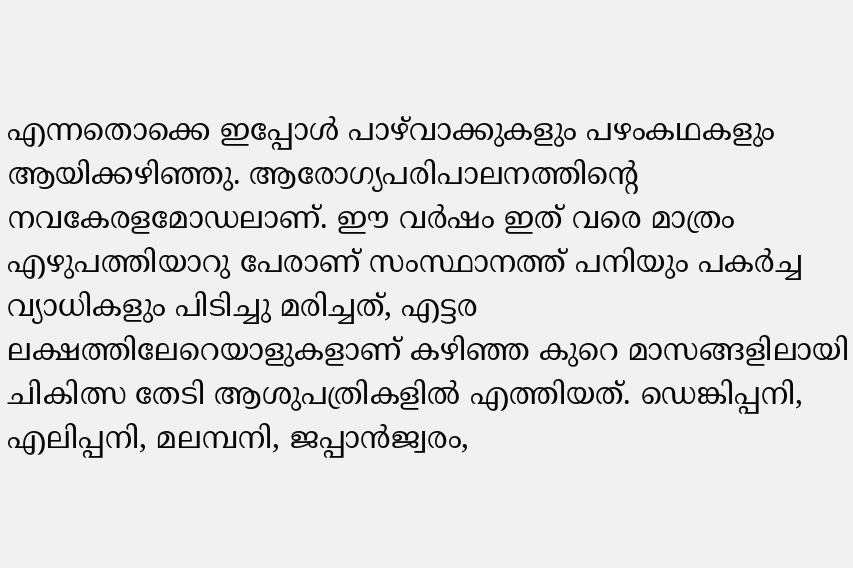എന്നതൊക്കെ ഇപ്പോള്‍ പാഴ്‌വാക്കുകളും പഴംകഥകളും ആയിക്കഴിഞ്ഞു. ആരോഗ്യപരിപാലനത്തിന്റെ നവകേരളമോഡലാണ്. ഈ വര്‍ഷം ഇത് വരെ മാത്രം എഴുപത്തിയാറു പേരാണ് സംസ്ഥാനത്ത് പനിയും പകര്‍ച്ച വ്യാധികളും പിടിച്ചു മരിച്ചത്, എട്ടര ലക്ഷത്തിലേറെയാളുകളാണ് കഴിഞ്ഞ കുറെ മാസങ്ങളിലായി ചികിത്സ തേടി ആശുപത്രികളില്‍ എത്തിയത്. ഡെങ്കിപ്പനി, എലിപ്പനി, മലമ്പനി, ജപ്പാന്‍ജ്വരം,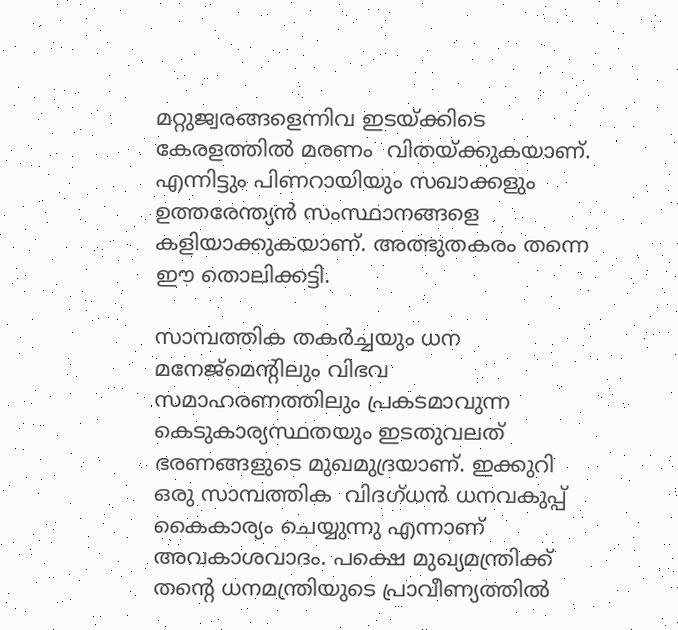മറ്റുജ്വരങ്ങളെന്നിവ ഇടയ്‌ക്കിടെ കേരളത്തില്‍ മരണം  വിതയ്‌ക്കുകയാണ്. എന്നിട്ടും പിണറായിയും സഖാക്കളും ഉത്തരേന്ത്യന്‍ സംസ്ഥാനങ്ങളെ കളിയാക്കുകയാണ്. അത്ഭുതകരം തന്നെ ഈ തൊലിക്കട്ടി.

സാമ്പത്തിക തകര്‍ച്ചയും ധന മനേജ്‌മെന്റിലും വിഭവ സമാഹരണത്തിലും പ്രകടമാവുന്ന കെടുകാര്യസ്ഥതയും ഇടതുവലത് ഭരണങ്ങളുടെ മുഖമുദ്രയാണ്. ഇക്കുറി ഒരു സാമ്പത്തിക  വിദഗ്ധന്‍ ധനവകുപ്പ് കൈകാര്യം ചെയ്യുന്നു എന്നാണ് അവകാശവാദം. പക്ഷെ മുഖ്യമന്ത്രിക്ക് തന്റെ ധനമന്ത്രിയുടെ പ്രാവീണ്യത്തില്‍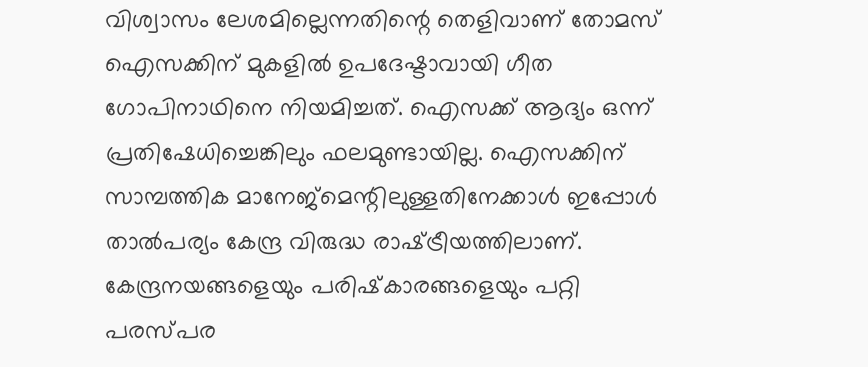വിശ്വാസം ലേശമില്ലെന്നതിന്റെ തെളിവാണ് തോമസ് ഐസക്കിന് മുകളില്‍ ഉപദേഷ്ടാവായി ഗീത ഗോപിനാഥിനെ നിയമിച്ചത്. ഐസക്ക് ആദ്യം ഒന്ന് പ്രതിഷേധിച്ചെങ്കിലും ഫലമുണ്ടായില്ല. ഐസക്കിന് സാമ്പത്തിക മാനേജ്‌മെന്റിലുള്ളതിനേക്കാള്‍ ഇപ്പോള്‍ താല്‍പര്യം കേന്ദ്ര വിരുദ്ധ രാഷ്‌ട്രീയത്തിലാണ്. കേന്ദ്രനയങ്ങളെയും പരിഷ്‌കാരങ്ങളെയും പറ്റി പരസ്പര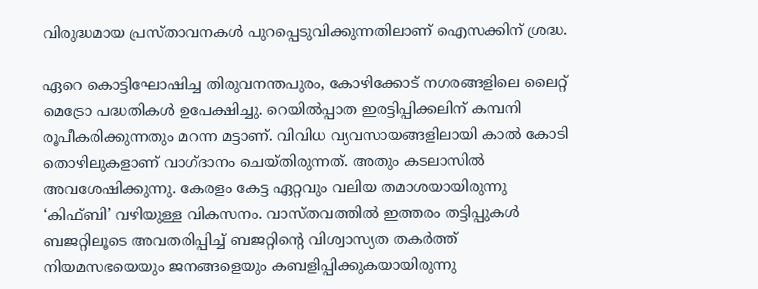വിരുദ്ധമായ പ്രസ്താവനകള്‍ പുറപ്പെടുവിക്കുന്നതിലാണ് ഐസക്കിന് ശ്രദ്ധ.

ഏറെ കൊട്ടിഘോഷിച്ച തിരുവനന്തപുരം, കോഴിക്കോട് നഗരങ്ങളിലെ ലൈറ്റ് മെട്രോ പദ്ധതികള്‍ ഉപേക്ഷിച്ചു. റെയില്‍പ്പാത ഇരട്ടിപ്പിക്കലിന് കമ്പനി രൂപീകരിക്കുന്നതും മറന്ന മട്ടാണ്. വിവിധ വ്യവസായങ്ങളിലായി കാല്‍ കോടി തൊഴിലുകളാണ് വാഗ്ദാനം ചെയ്തിരുന്നത്. അതും കടലാസില്‍ അവശേഷിക്കുന്നു. കേരളം കേട്ട ഏറ്റവും വലിയ തമാശയായിരുന്നു ‘കിഫ്ബി’ വഴിയുള്ള വികസനം. വാസ്തവത്തില്‍ ഇത്തരം തട്ടിപ്പുകള്‍ ബജറ്റിലൂടെ അവതരിപ്പിച്ച് ബജറ്റിന്റെ വിശ്വാസ്യത തകര്‍ത്ത് നിയമസഭയെയും ജനങ്ങളെയും കബളിപ്പിക്കുകയായിരുന്നു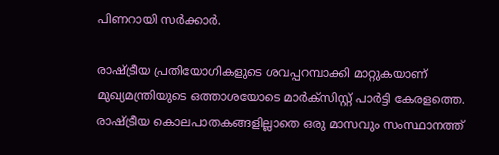പിണറായി സര്‍ക്കാര്‍.

രാഷ്‌ട്രീയ പ്രതിയോഗികളുടെ ശവപ്പറമ്പാക്കി മാറ്റുകയാണ് മുഖ്യമന്ത്രിയുടെ ഒത്താശയോടെ മാര്‍ക്‌സിസ്റ്റ് പാര്‍ട്ടി കേരളത്തെ. രാഷ്‌ട്രീയ കൊലപാതകങ്ങളില്ലാതെ ഒരു മാസവും സംസ്ഥാനത്ത്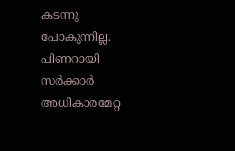കടന്നു പോകുന്നില്ല. പിണറായി സര്‍ക്കാര്‍ അധികാരമേറ്റ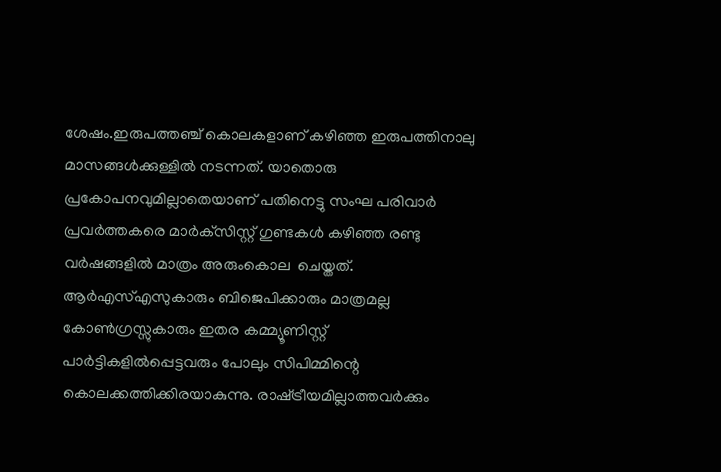ശേഷം.ഇരുപത്തഞ്ച് കൊലകളാണ് കഴിഞ്ഞ ഇരുപത്തിനാലു മാസങ്ങള്‍ക്കുള്ളില്‍ നടന്നത്. യാതൊരു പ്രകോപനവുമില്ലാതെയാണ് പതിനെട്ടു സംഘ പരിവാര്‍ പ്രവര്‍ത്തകരെ മാര്‍ക്‌സിസ്റ്റ് ഗുണ്ടകള്‍ കഴിഞ്ഞ രണ്ടു വര്‍ഷങ്ങളില്‍ മാത്രം അരുംകൊല  ചെയ്തത്. ആര്‍എസ്എസുകാരും ബിജെപിക്കാരും മാത്രമല്ല കോണ്‍ഗ്രസ്സുകാരും ഇതര കമ്മ്യൂണിസ്റ്റ് പാര്‍ട്ടികളില്‍പ്പെട്ടവരും പോലും സിപിമ്മിന്റെ കൊലക്കത്തിക്കിരയാകുന്നു. രാഷ്‌ട്രീയമില്ലാത്തവര്‍ക്കും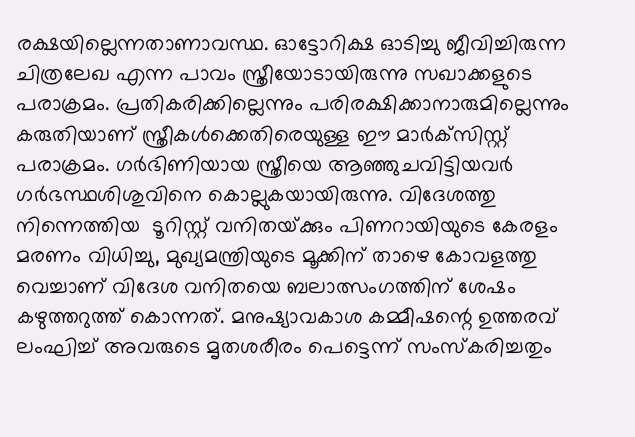രക്ഷയില്ലെന്നതാണാവസ്ഥ. ഓട്ടോറിക്ഷ ഓടിച്ചു ജീവിച്ചിരുന്ന ചിത്രലേഖ എന്ന പാവം സ്ത്രീയോടായിരുന്നു സഖാക്കളുടെ പരാക്രമം. പ്രതികരിക്കില്ലെന്നും പരിരക്ഷിക്കാനാരുമില്ലെന്നും കരുതിയാണ് സ്ത്രീകള്‍ക്കെതിരെയുള്ള ഈ മാര്‍ക്‌സിസ്റ്റ് പരാക്രമം. ഗര്‍ഭിണിയായ സ്ത്രീയെ ആഞ്ഞുചവിട്ടിയവര്‍ ഗര്‍ഭസ്ഥശിശുവിനെ കൊല്ലുകയായിരുന്നു. വിദേശത്തു നിന്നെത്തിയ  ടൂറിസ്റ്റ് വനിതയ്‌ക്കും പിണറായിയുടെ കേരളം മരണം വിധിച്ചു, മുഖ്യമന്ത്രിയുടെ മൂക്കിന് താഴെ കോവളത്തു വെച്ചാണ് വിദേശ വനിതയെ ബലാത്സംഗത്തിന് ശേഷം കഴുത്തറുത്ത് കൊന്നത്. മനുഷ്യാവകാശ കമ്മീഷന്റെ ഉത്തരവ് ലംഘിച്ച് അവരുടെ മൃതശരീരം പെട്ടെന്ന് സംസ്‌കരിച്ചതും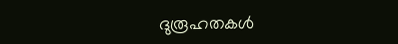ദുരൂഹതകള്‍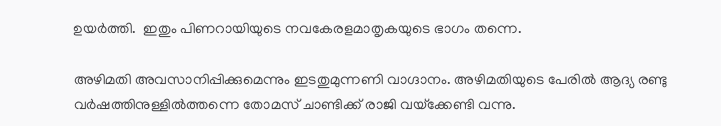ഉയര്‍ത്തി.  ഇതും പിണറായിയുടെ നവകേരളമാതൃകയുടെ ഭാഗം തന്നെ.

അഴിമതി അവസാനിപ്പിക്കുമെന്നും ഇടതുമുന്നണി വാഗ്ദാനം. അഴിമതിയുടെ പേരില്‍ ആദ്യ രണ്ടു വര്‍ഷത്തിനുള്ളില്‍ത്തന്നെ തോമസ് ചാണ്ടിക്ക് രാജി വയ്‌ക്കേണ്ടി വന്നു.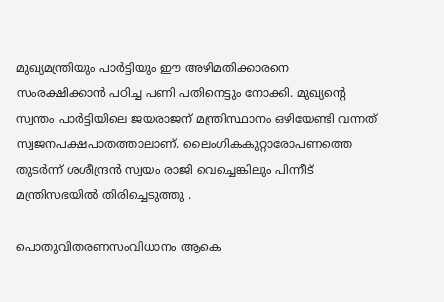മുഖ്യമന്ത്രിയും പാര്‍ട്ടിയും ഈ അഴിമതിക്കാരനെ സംരക്ഷിക്കാന്‍ പഠിച്ച പണി പതിനെട്ടും നോക്കി. മുഖ്യന്റെ സ്വന്തം പാര്‍ട്ടിയിലെ ജയരാജന് മന്ത്രിസ്ഥാനം ഒഴിയേണ്ടി വന്നത് സ്വജനപക്ഷപാതത്താലാണ്. ലൈംഗികകുറ്റാരോപണത്തെ തുടര്‍ന്ന് ശശീന്ദ്രന്‍ സ്വയം രാജി വെച്ചെങ്കിലും പിന്നീട് മന്ത്രിസഭയില്‍ തിരിച്ചെടുത്തു .

പൊതുവിതരണസംവിധാനം ആകെ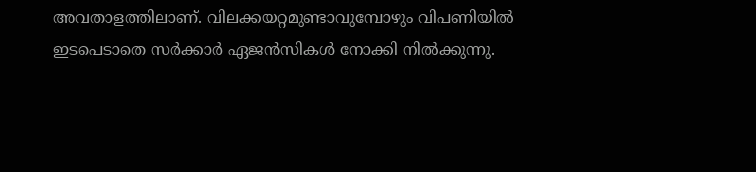അവതാളത്തിലാണ്. വിലക്കയറ്റമുണ്ടാവുമ്പോഴും വിപണിയില്‍ ഇടപെടാതെ സര്‍ക്കാര്‍ ഏജന്‍സികള്‍ നോക്കി നില്‍ക്കുന്നു.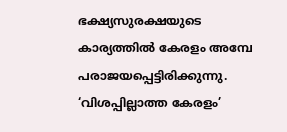ഭക്ഷ്യസുരക്ഷയുടെ കാര്യത്തില്‍ കേരളം അമ്പേ പരാജയപ്പെട്ടിരിക്കുന്നു. ‘വിശപ്പില്ലാത്ത കേരളം’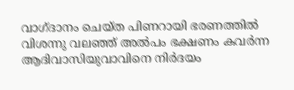വാഗ്ദാനം ചെയ്ത പിണറായി ഭരണത്തില്‍ വിശന്നു വലഞ്ഞ് അല്‍പം ഭക്ഷണം കവര്‍ന്ന ആദിവാസിയുവാവിനെ നിര്‍ദയം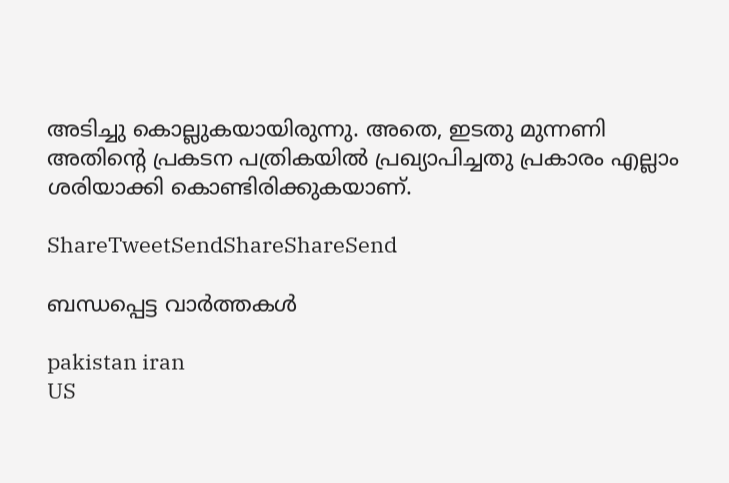അടിച്ചു കൊല്ലുകയായിരുന്നു. അതെ, ഇടതു മുന്നണി അതിന്റെ പ്രകടന പത്രികയില്‍ പ്രഖ്യാപിച്ചതു പ്രകാരം എല്ലാം ശരിയാക്കി കൊണ്ടിരിക്കുകയാണ്.

ShareTweetSendShareShareSend

ബന്ധപ്പെട്ട വാര്‍ത്തകള്‍

pakistan iran
US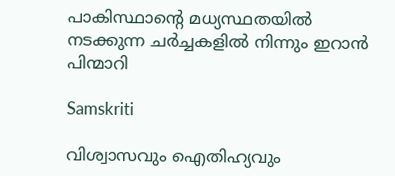പാകിസ്ഥാന്റെ മധ്യസ്ഥതയിൽ നടക്കുന്ന ചർച്ചകളിൽ നിന്നും ഇറാൻ പിന്മാറി

Samskriti

വിശ്വാസവും ഐതിഹ്യവും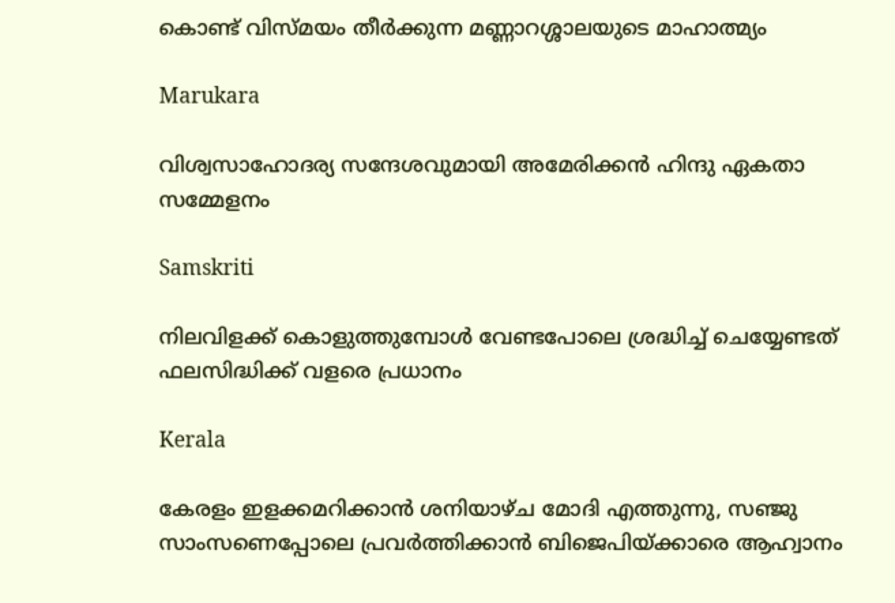കൊണ്ട് വിസ്മയം തീർക്കുന്ന മണ്ണാറശ്ശാലയുടെ മാഹാത്മ്യം

Marukara

വിശ്വസാഹോദര്യ സന്ദേശവുമായി അമേരിക്കൻ ഹിന്ദു ഏകതാ സമ്മേളനം

Samskriti

നിലവിളക്ക് കൊളുത്തുമ്പോൾ വേണ്ടപോലെ ശ്രദ്ധിച്ച് ചെയ്യേണ്ടത് ഫലസിദ്ധിക്ക് വളരെ പ്രധാനം

Kerala

കേരളം ഇളക്കമറിക്കാന്‍ ശനിയാഴ്ച മോദി എത്തുന്നു, സഞ്ജു സാംസണെപ്പോലെ പ്രവര്‍ത്തിക്കാന്‍ ബിജെപിയ്‌ക്കാരെ ആഹ്വാനം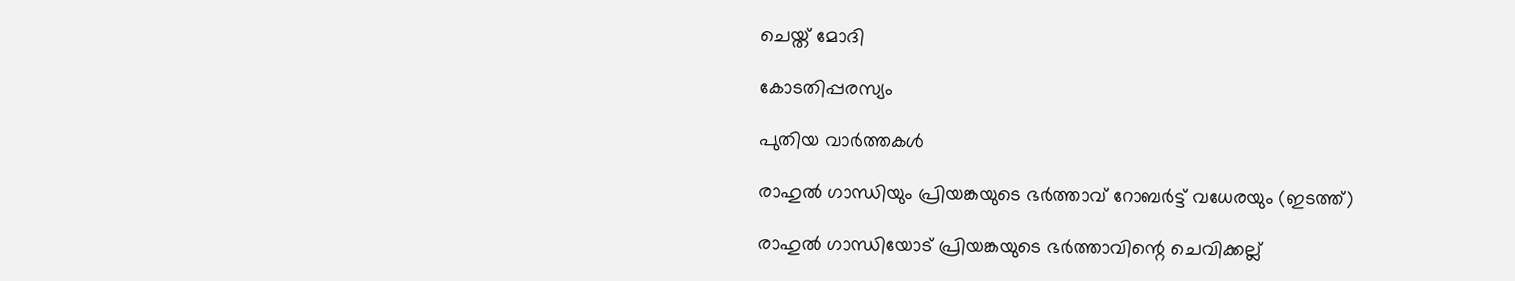ചെയ്ത് മോദി

കോടതിപ്പരസ്യം

പുതിയ വാര്‍ത്തകള്‍

രാഹുല്‍ ഗാന്ധിയും പ്രിയങ്കയുടെ ഭര്‍ത്താവ് റോബര്‍ട്ട് വധേരയും (ഇടത്ത്)

രാഹുല്‍ ഗാന്ധിയോട് പ്രിയങ്കയുടെ ഭര്‍ത്താവിന്റെ ചെവിക്കല്ല്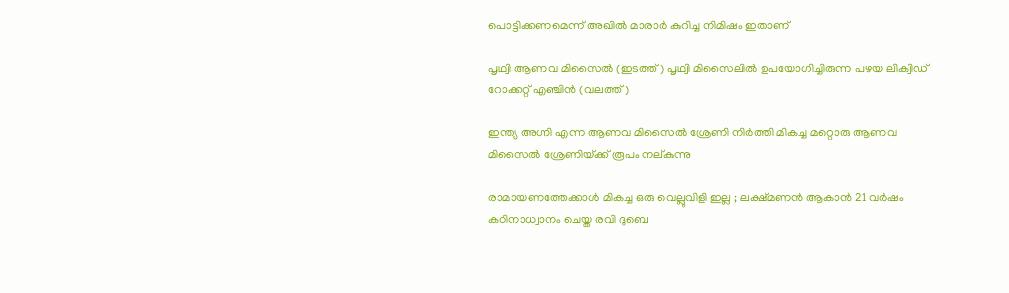പൊട്ടിക്കണമെന്ന് അഖില്‍ മാരാര്‍ കുറിച്ച നിമിഷം ഇതാണ്

പൃഥ്വി ആണവ മിസൈല്‍ (ഇടത്ത്) പൃഥ്വി മിസൈലില്‍ ഉപയോഗിച്ചിരുന്ന പഴയ ലിക്വിഡ് റോക്കറ്റ് എഞ്ചിന്‍ (വലത്ത്)

ഇന്ത്യ അഗ്നി എന്ന ആണവ മിസൈല്‍ ശ്രേണി നിര്‍ത്തി മികച്ച മറ്റൊരു ആണവ മിസൈല്‍ ശ്രേണിയ്‌ക്ക് രൂപം നല‍്കുന്നു

രാമായണത്തേക്കാൾ മികച്ച ഒരു വെല്ലുവിളി ഇല്ല ; ലക്ഷ്മണൻ ആകാൻ 21 വർഷം കഠിനാധ്വാനം ചെയ്ത രവി ദുബെ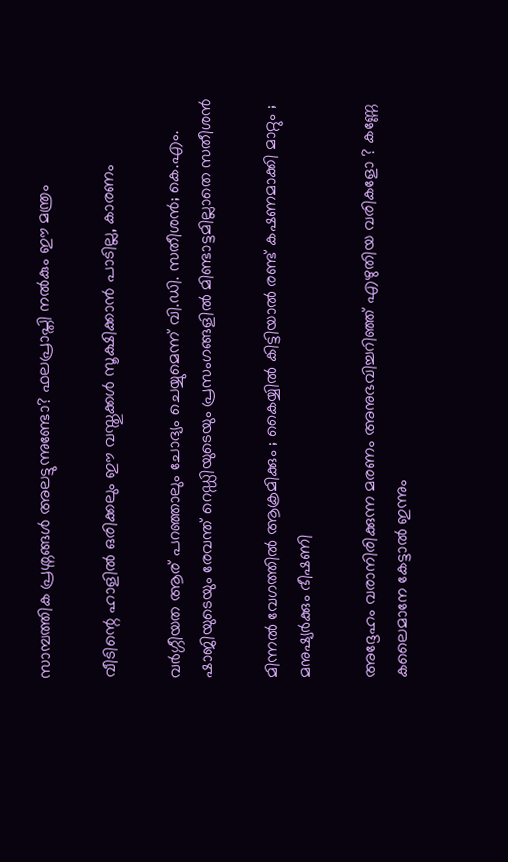സാമ്പത്തിക പ്രശ്നങ്ങൾ അലട്ടുന്നുണ്ടോ? ഫലപ്രാപ്തി നൽകും ഈ മന്ത്രം

വീടിന്റെ ഹാളിൽ ഒരിക്കലും ഈ വസ്തുക്കൾ സൂക്ഷിക്കാൻ പാടില്ല, കാരണം

വര്‍ഗ്ഗീയത ആര് പറഞ്ഞാലും ചോദ്യം ചെയ്യുമെന്ന് വി.ഡി. സതീശന്‍; കെ.എം. ഷാജിയുടെയും രേവന്ത് റെഡ്ഡിയുടെയും പ്രസംഗങ്ങളില്‍ മിണ്ടാട്ടമില്ലാതെ സതീശന്‍

മിന്നൽ വേഗത്തില്‍ ആക്രമിക്കും ; കൈയ്യിൽ കിട്ടിയാൽ രണ്ട് കഷണമാക്കി മാറ്റും ; മനുഷ്യർക്കും ഭീഷണി

അദ്ദേഹം വരാനിരിക്കുന്ന മരണം അനുഭവിച്ചറിഞ്ഞ് എഴുതിയ വരികളോ ? കണ്ണേ കലൈമാനേ കേട്ടാൽ ഇന്നും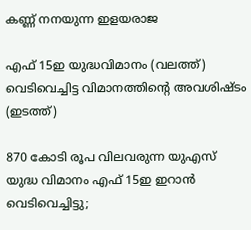കണ്ണ് നനയുന്ന ഇളയരാജ

എഫ് 15ഇ യുദ്ധവിമാനം (വലത്ത്) വെടിവെച്ചിട്ട വിമാനത്തിന്‍റെ അവശിഷ്ടം (ഇടത്ത്)

870 കോടി രൂപ വിലവരുന്ന യുഎസ് യുദ്ധ വിമാനം എഫ് 15ഇ ഇറാന്‍ വെടിവെച്ചിട്ടു;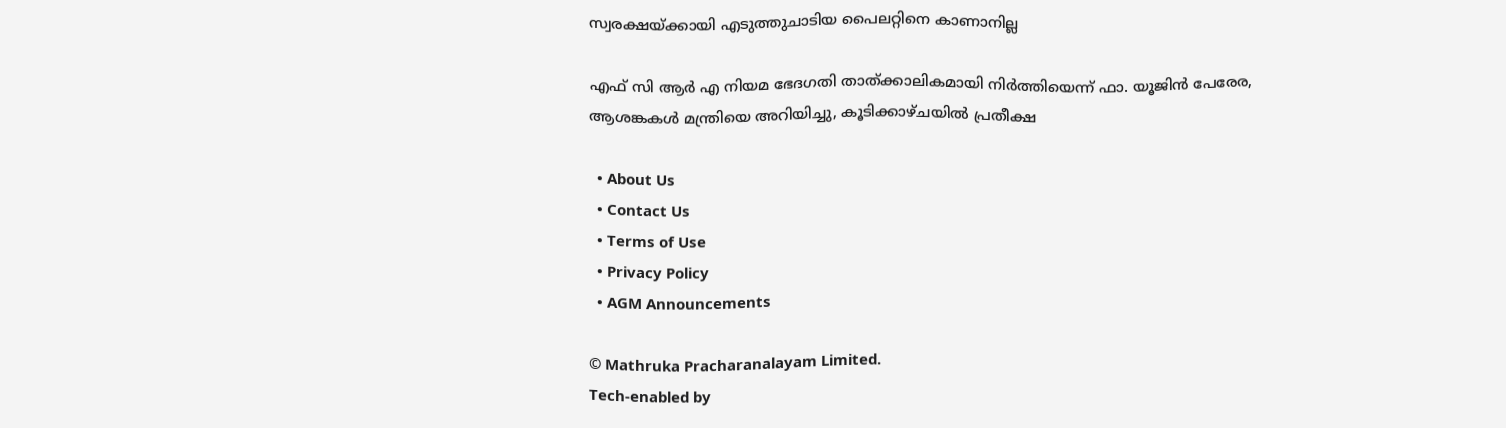സ്വരക്ഷയ്‌ക്കായി എടുത്തുചാടിയ പൈലറ്റിനെ കാണാനില്ല

എഫ് സി ആര്‍ എ നിയമ ഭേദഗതി താത്ക്കാലികമായി നിര്‍ത്തിയെന്ന് ഫാ. യൂജിന്‍ പേരേര, ആശങ്കകള്‍ മന്ത്രിയെ അറിയിച്ചു, കൂടിക്കാഴ്ചയില്‍ പ്രതീക്ഷ

  • About Us
  • Contact Us
  • Terms of Use
  • Privacy Policy
  • AGM Announcements

© Mathruka Pracharanalayam Limited.
Tech-enabled by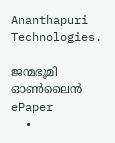Ananthapuri Technologies.

ജന്മഭൂമി ഓണ്‍ലൈന്‍
ePaper
  •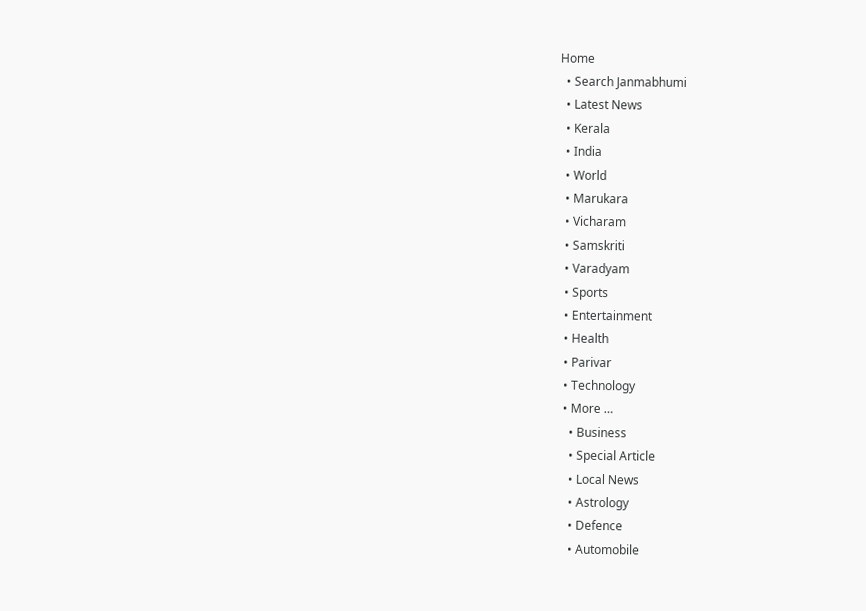Home
  • Search Janmabhumi
  • Latest News
  • Kerala
  • India
  • World
  • Marukara
  • Vicharam
  • Samskriti
  • Varadyam
  • Sports
  • Entertainment
  • Health
  • Parivar
  • Technology
  • More …
    • Business
    • Special Article
    • Local News
    • Astrology
    • Defence
    • Automobile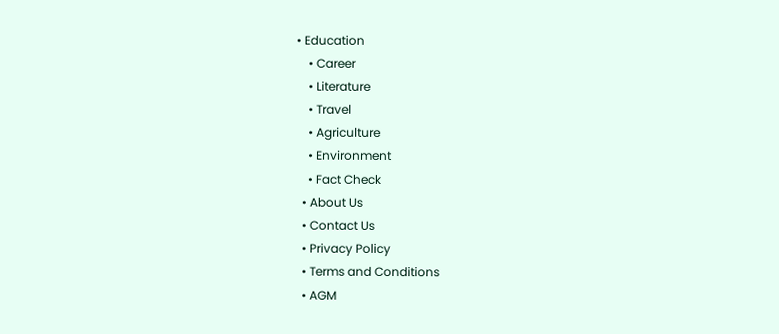• Education
    • Career
    • Literature
    • Travel
    • Agriculture
    • Environment
    • Fact Check
  • About Us
  • Contact Us
  • Privacy Policy
  • Terms and Conditions
  • AGM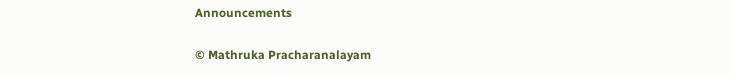Announcements

© Mathruka Pracharanalayam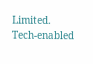Limited.
Tech-enabled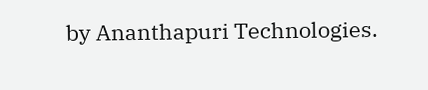by Ananthapuri Technologies.